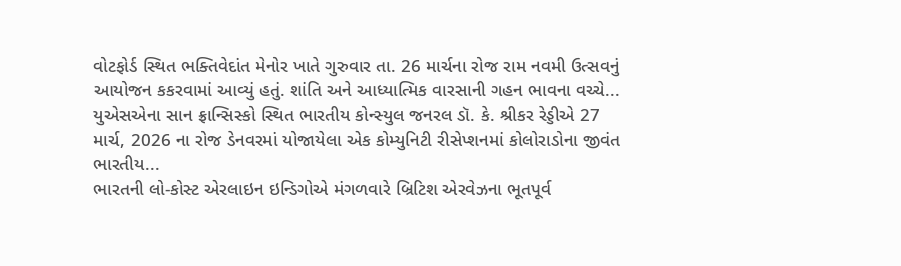વોટફોર્ડ સ્થિત ભક્તિવેદાંત મેનોર ખાતે ગુરુવાર તા. 26 માર્ચના રોજ રામ નવમી ઉત્સવનું આયોજન કકરવામાં આવ્યું હતું. શાંતિ અને આધ્યાત્મિક વારસાની ગહન ભાવના વચ્ચે...
યુએસએના સાન ફ્રાન્સિસ્કો સ્થિત ભારતીય કોન્સ્યુલ જનરલ ડૉ. કે. શ્રીકર રેડ્ડીએ 27 માર્ચ, 2026 ના રોજ ડેનવરમાં યોજાયેલા એક કોમ્યુનિટી રીસેપ્શનમાં કોલોરાડોના જીવંત ભારતીય...
ભારતની લો-કોસ્ટ એરલાઇન ઇન્ડિગોએ મંગળવારે બ્રિટિશ એરવેઝના ભૂતપૂર્વ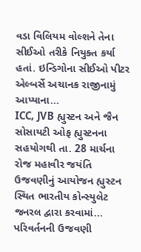વડા વિલિયમ વોલ્શને તેના સીઈઓ તરીકે નિયુક્ત કર્યા હતાં. ઇન્ડિગોના સીઈઓ પીટર એલ્બર્સે અચાનક રાજીનામું આપ્યાના...
ICC, JVB હ્યુસ્ટન અને જૈન સોસાયટી ઓફ હ્યુસ્ટનના સહયોગથી તા. 28 માર્ચના રોજ મહાવીર જયંતિ ઉજવણીનું આયોજન હ્યુસ્ટન સ્થિત ભારતીય કોન્સ્યુલેટ જનરલ દ્વારા કરવામાં...
પરિવર્તનની ઉજવણી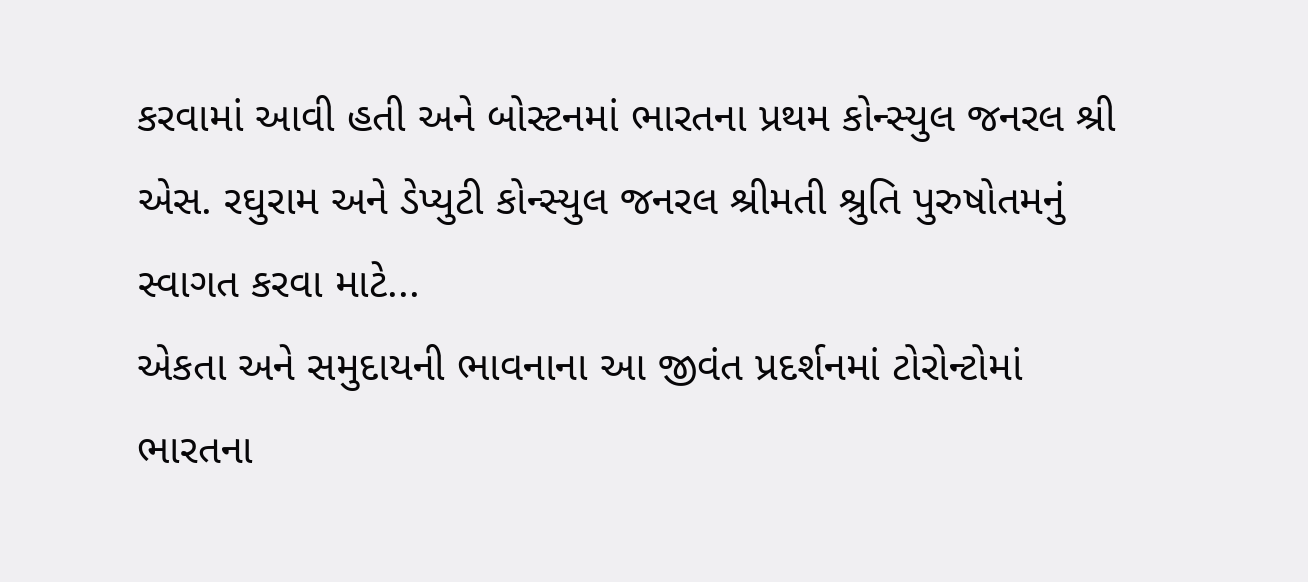કરવામાં આવી હતી અને બોસ્ટનમાં ભારતના પ્રથમ કોન્સ્યુલ જનરલ શ્રી એસ. રઘુરામ અને ડેપ્યુટી કોન્સ્યુલ જનરલ શ્રીમતી શ્રુતિ પુરુષોતમનું સ્વાગત કરવા માટે...
એકતા અને સમુદાયની ભાવનાના આ જીવંત પ્રદર્શનમાં ટોરોન્ટોમાં ભારતના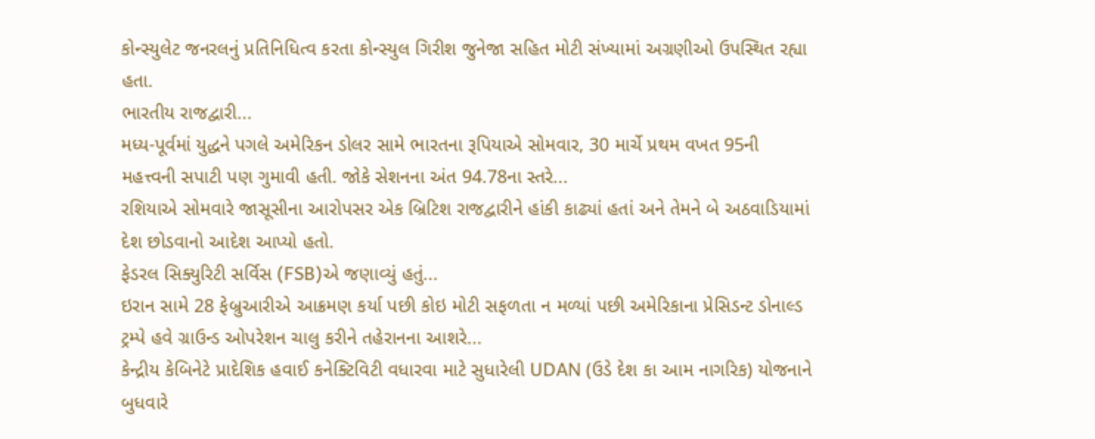કોન્સ્યુલેટ જનરલનું પ્રતિનિધિત્વ કરતા કોન્સ્યુલ ગિરીશ જુનેજા સહિત મોટી સંખ્યામાં અગ્રણીઓ ઉપસ્થિત રહ્યા હતા.
ભારતીય રાજદ્વારી...
મધ્ય-પૂર્વમાં યુદ્ધને પગલે અમેરિકન ડોલર સામે ભારતના રૂપિયાએ સોમવાર, 30 માર્ચે પ્રથમ વખત 95ની મહત્ત્વની સપાટી પણ ગુમાવી હતી. જોકે સેશનના અંત 94.78ના સ્તરે...
રશિયાએ સોમવારે જાસૂસીના આરોપસર એક બ્રિટિશ રાજદ્વારીને હાંકી કાઢ્યાં હતાં અને તેમને બે અઠવાડિયામાં દેશ છોડવાનો આદેશ આપ્યો હતો.
ફેડરલ સિક્યુરિટી સર્વિસ (FSB)એ જણાવ્યું હતું...
ઇરાન સામે 28 ફેબ્રુઆરીએ આક્રમણ કર્યા પછી કોઇ મોટી સફળતા ન મળ્યાં પછી અમેરિકાના પ્રેસિડન્ટ ડોનાલ્ડ ટ્રમ્પે હવે ગ્રાઉન્ડ ઓપરેશન ચાલુ કરીને તહેરાનના આશરે...
કેન્દ્રીય કેબિનેટે પ્રાદેશિક હવાઈ કનેક્ટિવિટી વધારવા માટે સુધારેલી UDAN (ઉડે દેશ કા આમ નાગરિક) યોજનાને બુધવારે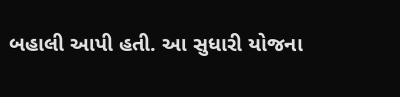બહાલી આપી હતી. આ સુધારી યોજના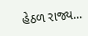હેઠળ રાજ્ય...